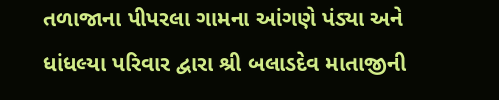તળાજાના પીપરલા ગામના આંગણે પંડ્યા અને ધાંધલ્યા પરિવાર દ્વારા શ્રી બલાડદેવ માતાજીની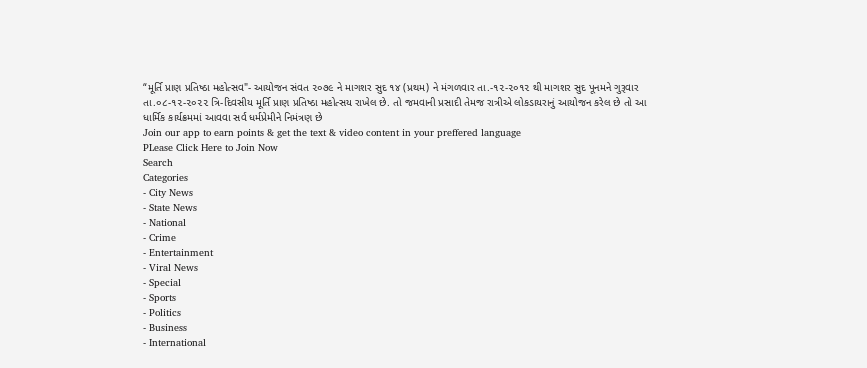“મૂર્તિ પ્રાણ પ્રતિષ્ઠા મહોત્સવ"- આયોજન સંવત ૨૦૭૯ ને માગશર સુદ ૧૪ (પ્રથમ) ને મંગળવાર તા.-૧૨-૨૦૧૨ થી માગશર સુદ પૂનમને ગુરૂવાર તા.૦૮-૧૨-૨૦૨૨ ત્રિ-દિવસીય મૂર્તિ પ્રાણ પ્રતિષ્ઠા મહોત્સય રાખેલ છે. તો જમવાની પ્રસાદી તેમજ રાત્રીએ લોકડાયરાનું આયોજન કરેલ છે તો આ ધાર્મિક કાર્યક્રમમાં આવવા સર્વ ધર્મપ્રેમીને નિમંત્રણ છે
Join our app to earn points & get the text & video content in your preffered language
PLease Click Here to Join Now
Search
Categories
- City News
- State News
- National
- Crime
- Entertainment
- Viral News
- Special
- Sports
- Politics
- Business
- International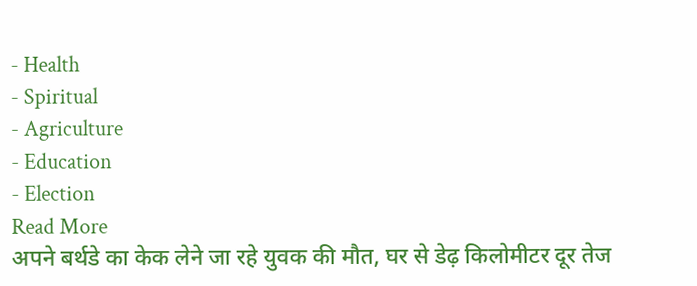- Health
- Spiritual
- Agriculture
- Education
- Election
Read More
अपने बर्थडे का केक लेने जा रहे युवक की मौत, घर से डेढ़ किलोमीटर दूर तेज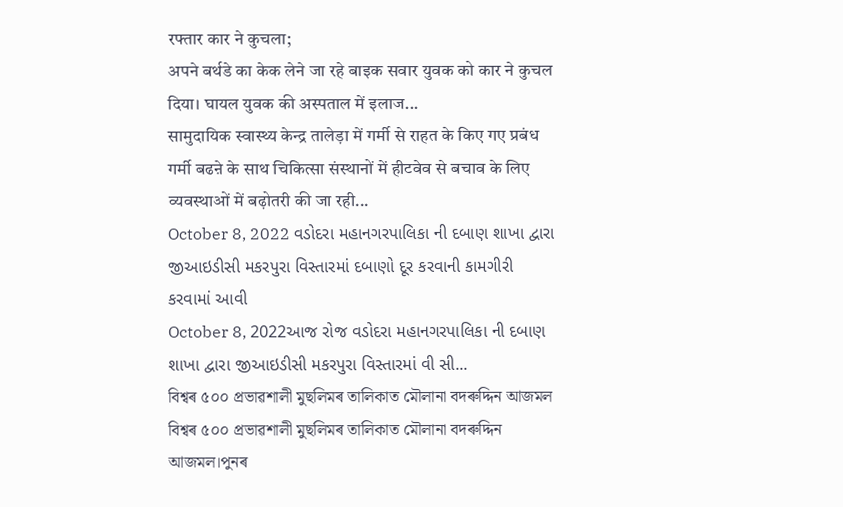रफ्तार कार ने कुचला;
अपने बर्थडे का केक लेने जा रहे बाइक सवार युवक को कार ने कुचल दिया। घायल युवक की अस्पताल में इलाज...
सामुदायिक स्वास्थ्य केन्द्र तालेड़ा में गर्मी से राहत के किए गए प्रबंध
गर्मी बढऩे के साथ चिकित्सा संस्थानों में हीटवेव से बचाव के लिए व्यवस्थाओं में बढ़ोतरी की जा रही...
October 8, 2022 વડોદરા મહાનગરપાલિકા ની દબાણ શાખા દ્વારા જીઆઇડીસી મકરપુરા વિસ્તારમાં દબાણો દૂર કરવાની કામગીરી કરવામાં આવી
October 8, 2022આજ રોજ વડોદરા મહાનગરપાલિકા ની દબાણ શાખા દ્વારા જીઆઇડીસી મકરપુરા વિસ્તારમાં વી સી...
বিশ্বৰ ৫০০ প্ৰভাৱশালী মুছলিমৰ তালিকাত মৌলানা বদৰুদ্দিন আজমল
বিশ্বৰ ৫০০ প্ৰভাৱশালী মুছলিমৰ তালিকাত মৌলানা বদৰুদ্দিন আজমল।পুনৰ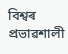বিশ্বৰ প্ৰভাৱশালী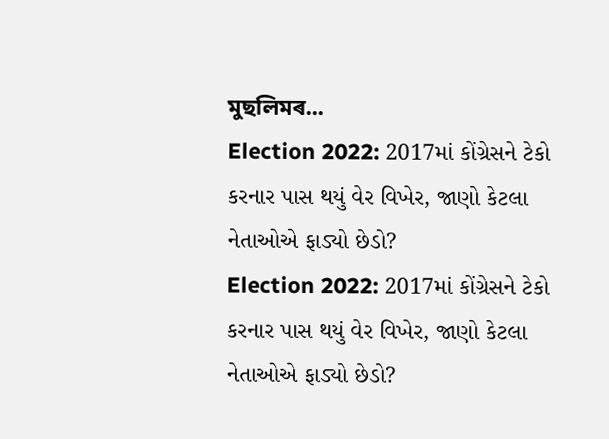মুছলিমৰ...
Election 2022: 2017માં કોંગ્રેસને ટેકો કરનાર પાસ થયું વેર વિખેર, જાણો કેટલા નેતાઓએ ફાડ્યો છેડો?
Election 2022: 2017માં કોંગ્રેસને ટેકો કરનાર પાસ થયું વેર વિખેર, જાણો કેટલા નેતાઓએ ફાડ્યો છેડો?